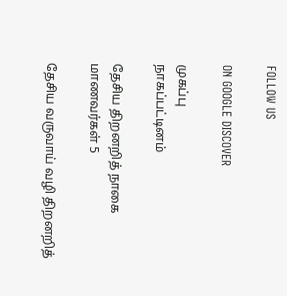FOLLOW US

ON GOOGLE DISCOVER

முகப்பு
நாகப்பட்டினம்

தேசிய திறனறித் நாகை மாணவர்கள் 5

தேசிய வருவாய் வழி திறனறித்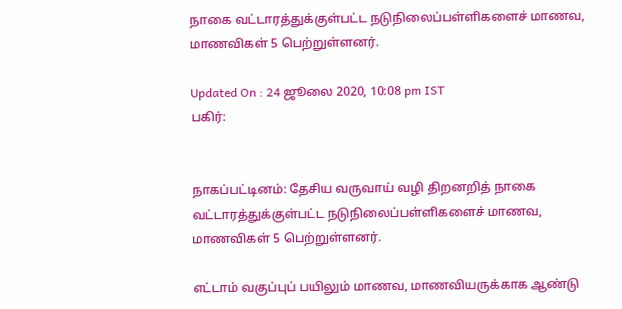நாகை வட்டாரத்துக்குள்பட்ட நடுநிலைப்பள்ளிகளைச் மாணவ, மாணவிகள் 5 பெற்றுள்ளனர்.

Updated On : 24 ஜூலை 2020, 10:08 pm IST
பகிர்:


நாகப்பட்டினம்: தேசிய வருவாய் வழி திறனறித் நாகை வட்டாரத்துக்குள்பட்ட நடுநிலைப்பள்ளிகளைச் மாணவ, மாணவிகள் 5 பெற்றுள்ளனர்.

எட்டாம் வகுப்புப் பயிலும் மாணவ, மாணவியருக்காக ஆண்டு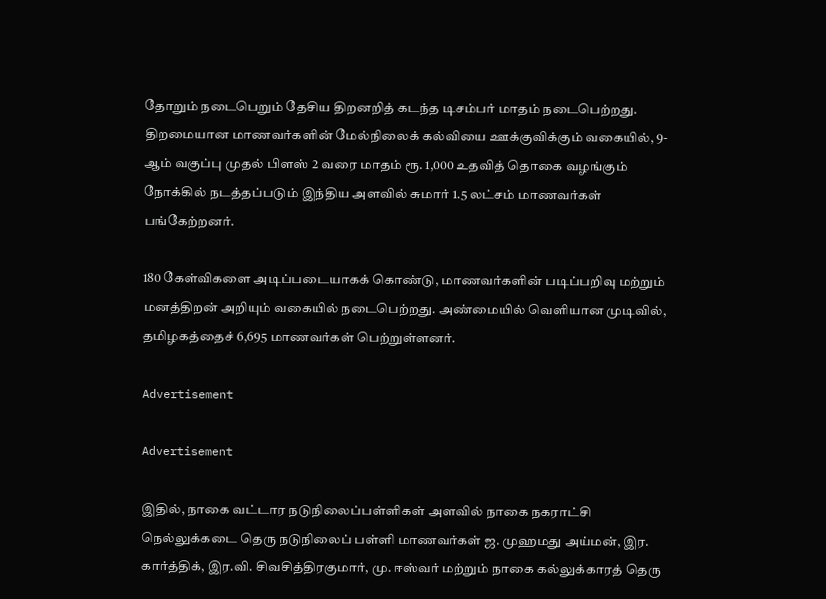தோறும் நடைபெறும் தேசிய திறனறித் கடந்த டிசம்பர் மாதம் நடைபெற்றது. திறமையான மாணவர்களின் மேல்நிலைக் கல்வியை ஊக்குவிக்கும் வகையில், 9-ஆம் வகுப்பு முதல் பிளஸ் 2 வரை மாதம் ரூ. 1,000 உதவித் தொகை வழங்கும் நோக்கில் நடத்தப்படும் இந்திய அளவில் சுமார் 1.5 லட்சம் மாணவர்கள் பங்கேற்றனர்.

180 கேள்விகளை அடிப்படையாகக் கொண்டு, மாணவர்களின் படிப்பறிவு மற்றும் மனத்திறன் அறியும் வகையில் நடைபெற்றது. அண்மையில் வெளியான முடிவில், தமிழகத்தைச் 6,695 மாணவர்கள் பெற்றுள்ளனர்.

Advertisement

Advertisement

இதில், நாகை வட்டார நடுநிலைப்பள்ளிகள் அளவில் நாகை நகராட்சி நெல்லுக்கடை தெரு நடுநிலைப் பள்ளி மாணவர்கள் ஜ. முஹமது அய்மன், இர. கார்த்திக், இர.வி. சிவசித்திரகுமார், மு. ஈஸ்வர் மற்றும் நாகை கல்லுக்காரத் தெரு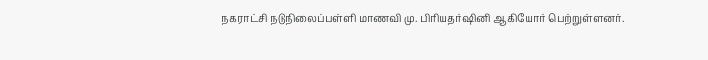நகராட்சி நடுநிலைப்பள்ளி மாணவி மு. பிரியதர்ஷினி ஆகியோர் பெற்றுள்ளனர்.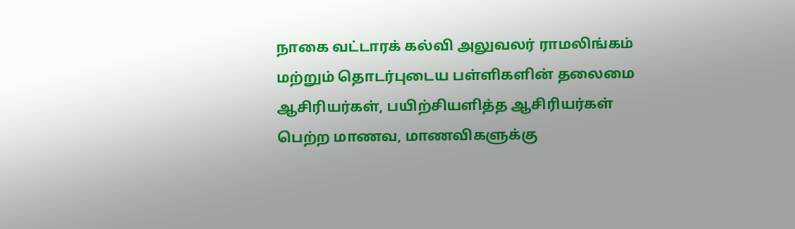நாகை வட்டாரக் கல்வி அலுவலர் ராமலிங்கம் மற்றும் தொடர்புடைய பள்ளிகளின் தலைமை ஆசிரியர்கள், பயிற்சியளித்த ஆசிரியர்கள் பெற்ற மாணவ, மாணவிகளுக்கு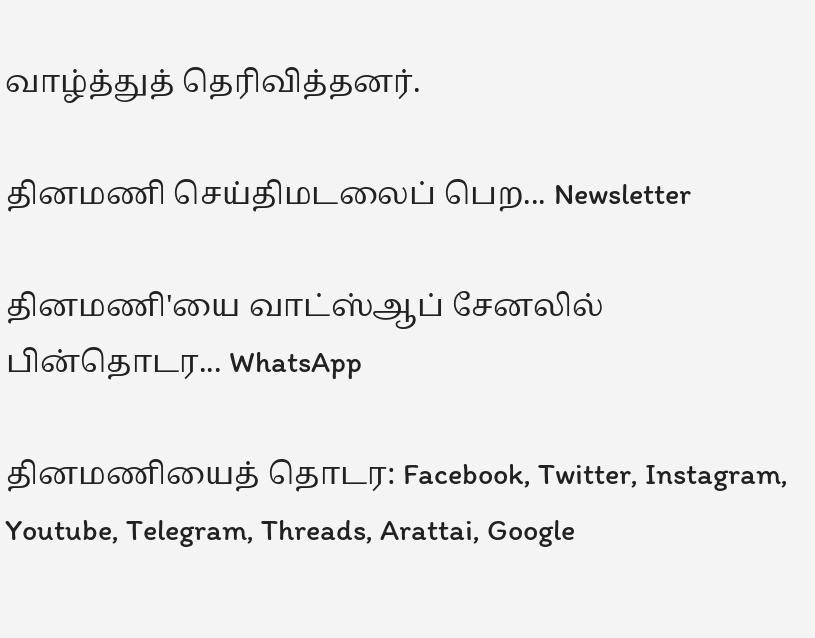வாழ்த்துத் தெரிவித்தனர்.

தினமணி செய்திமடலைப் பெற... Newsletter

தினமணி'யை வாட்ஸ்ஆப் சேனலில் பின்தொடர... WhatsApp

தினமணியைத் தொடர: Facebook, Twitter, Instagram, Youtube, Telegram, Threads, Arattai, Google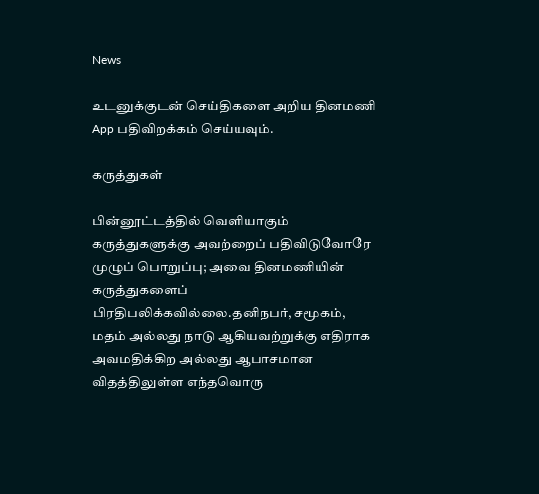News

உடனுக்குடன் செய்திகளை அறிய தினமணி App பதிவிறக்கம் செய்யவும்.

கருத்துகள்

பின்னூட்டத்தில் வெளியாகும் கருத்துகளுக்கு அவற்றைப் பதிவிடுவோரே முழுப் பொறுப்பு; அவை தினமணியின் கருத்துகளைப் பிரதிபலிக்கவில்லை.தனிநபர், சமூகம், மதம் அல்லது நாடு ஆகியவற்றுக்கு எதிராக அவமதிக்கிற அல்லது ஆபாசமான விதத்திலுள்ள எந்தவொரு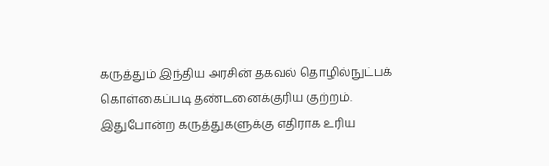கருத்தும் இந்திய அரசின் தகவல் தொழில்நுட்பக் கொள்கைப்படி தண்டனைக்குரிய குற்றம். இதுபோன்ற கருத்துகளுக்கு எதிராக உரிய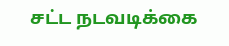சட்ட நடவடிக்கை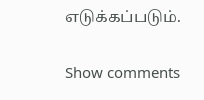எடுக்கப்படும்.

Show comments